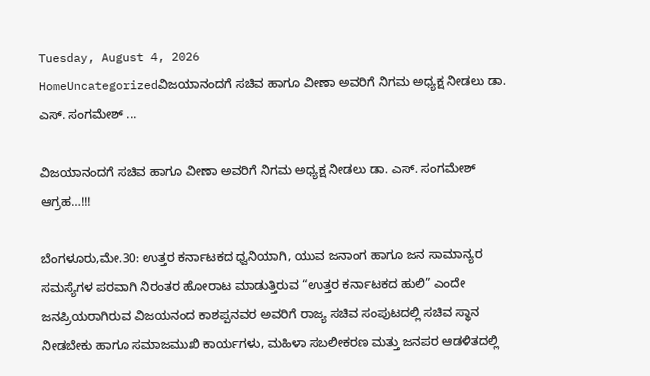Tuesday, August 4, 2026
HomeUncategorizedವಿಜಯಾನಂದಗೆ ಸಚಿವ ಹಾಗೂ ವೀಣಾ ಅವರಿಗೆ ನಿಗಮ ಅಧ್ಯಕ್ಷ ನೀಡಲು ಡಾ. ಎಸ್. ಸಂಗಮೇಶ್ ...

ವಿಜಯಾನಂದಗೆ ಸಚಿವ ಹಾಗೂ ವೀಣಾ ಅವರಿಗೆ ನಿಗಮ ಅಧ್ಯಕ್ಷ ನೀಡಲು ಡಾ. ಎಸ್. ಸಂಗಮೇಶ್ ಆಗ್ರಹ…!!!

ಬೆಂಗಳೂರು,ಮೇ.30: ಉತ್ತರ ಕರ್ನಾಟಕದ ಧ್ವನಿಯಾಗಿ, ಯುವ ಜನಾಂಗ ಹಾಗೂ ಜನ ಸಾಮಾನ್ಯರ ಸಮಸ್ಯೆಗಳ ಪರವಾಗಿ ನಿರಂತರ ಹೋರಾಟ ಮಾಡುತ್ತಿರುವ “ಉತ್ತರ ಕರ್ನಾಟಕದ ಹುಲಿ” ಎಂದೇ ಜನಪ್ರಿಯರಾಗಿರುವ ವಿಜಯನಂದ ಕಾಶಪ್ಪನವರ ಅವರಿಗೆ ರಾಜ್ಯ ಸಚಿವ ಸಂಪುಟದಲ್ಲಿ ಸಚಿವ ಸ್ಥಾನ ನೀಡಬೇಕು ಹಾಗೂ ಸಮಾಜಮುಖಿ ಕಾರ್ಯಗಳು, ಮಹಿಳಾ ಸಬಲೀಕರಣ ಮತ್ತು ಜನಪರ ಆಡಳಿತದಲ್ಲಿ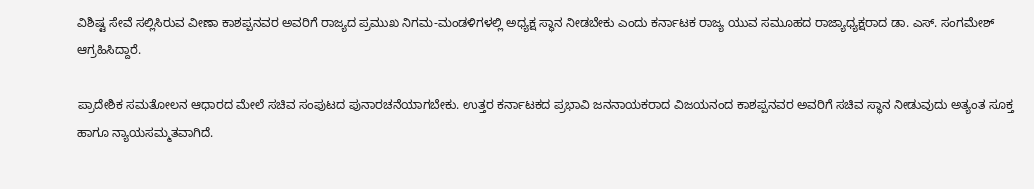ವಿಶಿಷ್ಟ ಸೇವೆ ಸಲ್ಲಿಸಿರುವ ವೀಣಾ ಕಾಶಪ್ಪನವರ ಅವರಿಗೆ ರಾಜ್ಯದ ಪ್ರಮುಖ ನಿಗಮ-ಮಂಡಳಿಗಳಲ್ಲಿ ಅಧ್ಯಕ್ಷ ಸ್ಥಾನ ನೀಡಬೇಕು ಎಂದು ಕರ್ನಾಟಕ ರಾಜ್ಯ ಯುವ ಸಮೂಹದ ರಾಜ್ಯಾಧ್ಯಕ್ಷರಾದ ಡಾ. ಎಸ್. ಸಂಗಮೇಶ್ ಆಗ್ರಹಿಸಿದ್ದಾರೆ.

ಪ್ರಾದೇಶಿಕ ಸಮತೋಲನ ಆಧಾರದ ಮೇಲೆ ಸಚಿವ ಸಂಪುಟದ ಪುನಾರಚನೆಯಾಗಬೇಕು. ಉತ್ತರ ಕರ್ನಾಟಕದ ಪ್ರಭಾವಿ ಜನನಾಯಕರಾದ ವಿಜಯನಂದ ಕಾಶಪ್ಪನವರ ಅವರಿಗೆ ಸಚಿವ ಸ್ಥಾನ ನೀಡುವುದು ಅತ್ಯಂತ ಸೂಕ್ತ ಹಾಗೂ ನ್ಯಾಯಸಮ್ಮತವಾಗಿದೆ.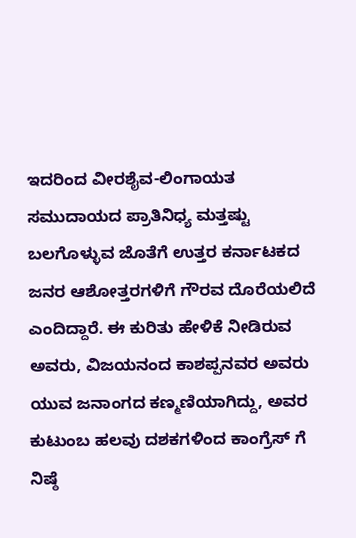ಇದರಿಂದ ವೀರಶೈವ-ಲಿಂಗಾಯತ ಸಮುದಾಯದ ಪ್ರಾತಿನಿಧ್ಯ ಮತ್ತಷ್ಟು ಬಲಗೊಳ್ಳುವ ಜೊತೆಗೆ ಉತ್ತರ ಕರ್ನಾಟಕದ ಜನರ ಆಶೋತ್ತರಗಳಿಗೆ ಗೌರವ ದೊರೆಯಲಿದೆ ಎಂದಿದ್ದಾರೆ. ಈ ಕುರಿತು ಹೇಳಿಕೆ ನೀಡಿರುವ ಅವರು, ವಿಜಯನಂದ ಕಾಶಪ್ಪನವರ ಅವರು ಯುವ ಜನಾಂಗದ ಕಣ್ಮಣಿಯಾಗಿದ್ದು, ಅವರ ಕುಟುಂಬ ಹಲವು ದಶಕಗಳಿಂದ ಕಾಂಗ್ರೆಸ್ ಗೆ ನಿಷ್ಠೆ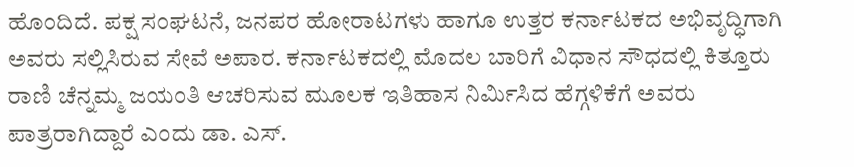ಹೊಂದಿದೆ. ಪಕ್ಷ ಸಂಘಟನೆ, ಜನಪರ ಹೋರಾಟಗಳು ಹಾಗೂ ಉತ್ತರ ಕರ್ನಾಟಕದ ಅಭಿವೃದ್ಧಿಗಾಗಿ ಅವರು ಸಲ್ಲಿಸಿರುವ ಸೇವೆ ಅಪಾರ. ಕರ್ನಾಟಕದಲ್ಲಿ ಮೊದಲ ಬಾರಿಗೆ ವಿಧಾನ ಸೌಧದಲ್ಲಿ ಕಿತ್ತೂರು ರಾಣಿ ಚೆನ್ನಮ್ಮ ಜಯಂತಿ ಆಚರಿಸುವ ಮೂಲಕ ಇತಿಹಾಸ ನಿರ್ಮಿಸಿದ ಹೆಗ್ಗಳಿಕೆಗೆ ಅವರು ಪಾತ್ರರಾಗಿದ್ದಾರೆ ಎಂದು ಡಾ. ಎಸ್.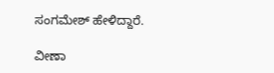ಸಂಗಮೇಶ್ ಹೇಳಿದ್ದಾರೆ.

ವೀಣಾ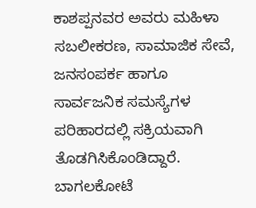ಕಾಶಪ್ಪನವರ ಅವರು ಮಹಿಳಾ ಸಬಲೀಕರಣ, ಸಾಮಾಜಿಕ ಸೇವೆ, ಜನಸಂಪರ್ಕ ಹಾಗೂ ಸಾರ್ವಜನಿಕ ಸಮಸ್ಯೆಗಳ ಪರಿಹಾರದಲ್ಲಿ ಸಕ್ರಿಯವಾಗಿ ತೊಡಗಿಸಿಕೊಂಡಿದ್ದಾರೆ. ಬಾಗಲಕೋಟೆ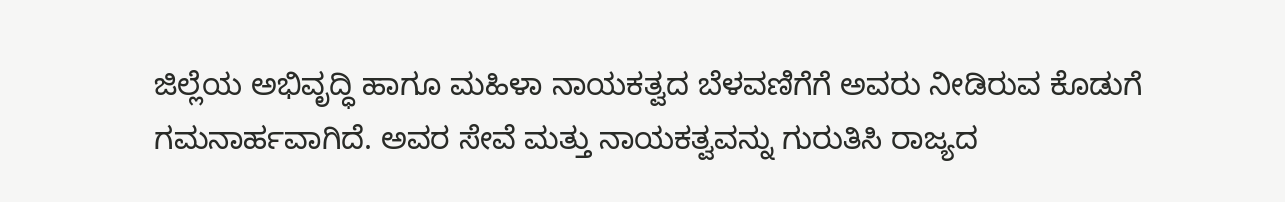ಜಿಲ್ಲೆಯ ಅಭಿವೃದ್ಧಿ ಹಾಗೂ ಮಹಿಳಾ ನಾಯಕತ್ವದ ಬೆಳವಣಿಗೆಗೆ ಅವರು ನೀಡಿರುವ ಕೊಡುಗೆ ಗಮನಾರ್ಹವಾಗಿದೆ. ಅವರ ಸೇವೆ ಮತ್ತು ನಾಯಕತ್ವವನ್ನು ಗುರುತಿಸಿ ರಾಜ್ಯದ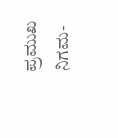ಪ್ರಮುಖ ನಿಗಮ-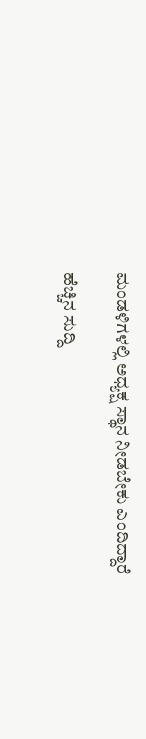ಮಂಡಳಿಗಳಲ್ಲಿ ಅಧ್ಯಕ್ಷ ಸ್ಥಾನ ನೀಡಬೇಕು ಎಂದಿದ್ದಾರೆ

ಹೆಚ್ಚಿನ ಸುದ್ದಿ